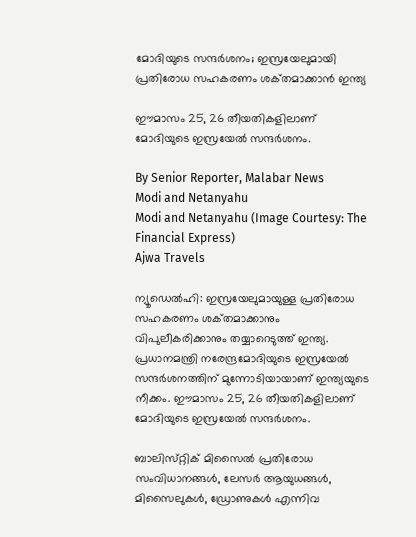മോദിയുടെ സന്ദർശനം; ഇസ്രയേലുമായി പ്രതിരോധ സഹകരണം ശക്‌തമാക്കാൻ ഇന്ത്യ

ഈമാസം 25, 26 തീയതികളിലാണ് മോദിയുടെ ഇസ്രയേൽ സന്ദർശനം.

By Senior Reporter, Malabar News
Modi and Netanyahu
Modi and Netanyahu (Image Courtesy: The Financial Express)
Ajwa Travels

ന്യൂഡെൽഹി: ഇസ്രയേലുമായുള്ള പ്രതിരോധ സഹകരണം ശക്‌തമാക്കാനും വിപുലീകരിക്കാനും തയ്യാറെടുത്ത് ഇന്ത്യ. പ്രധാനമന്ത്രി നരേന്ദ്രമോദിയുടെ ഇസ്രയേൽ സന്ദർശനത്തിന് മുന്നോടിയായാണ് ഇന്ത്യയുടെ നീക്കം. ഈമാസം 25, 26 തീയതികളിലാണ് മോദിയുടെ ഇസ്രയേൽ സന്ദർശനം.

ബാലിസ്‌റ്റിക് മിസൈൽ പ്രതിരോധ സംവിധാനങ്ങൾ, ലേസർ ആയുധങ്ങൾ, മിസൈലുകൾ, ഡ്രോണുകൾ എന്നിവ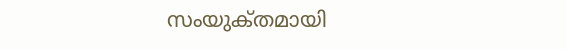സംയുക്‌തമായി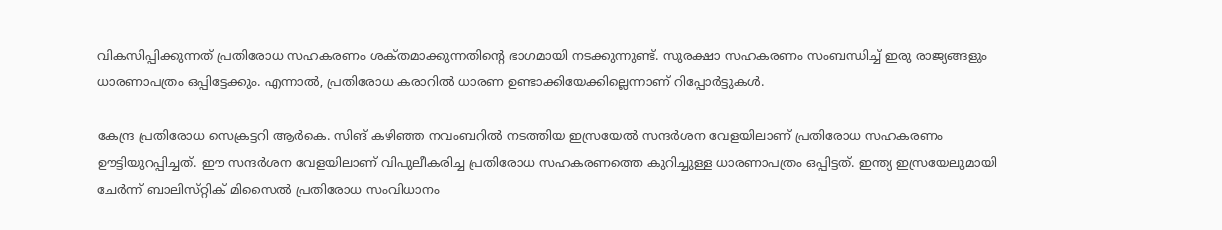വികസിപ്പിക്കുന്നത് പ്രതിരോധ സഹകരണം ശക്‌തമാക്കുന്നതിന്റെ ഭാഗമായി നടക്കുന്നുണ്ട്. സുരക്ഷാ സഹകരണം സംബന്ധിച്ച് ഇരു രാജ്യങ്ങളും ധാരണാപത്രം ഒപ്പിട്ടേക്കും. എന്നാൽ, പ്രതിരോധ കരാറിൽ ധാരണ ഉണ്ടാക്കിയേക്കില്ലെന്നാണ് റിപ്പോർട്ടുകൾ.

കേന്ദ്ര പ്രതിരോധ സെക്രട്ടറി ആർകെ. സിങ് കഴിഞ്ഞ നവംബറിൽ നടത്തിയ ഇസ്രയേൽ സന്ദർശന വേളയിലാണ് പ്രതിരോധ സഹകരണം ഊട്ടിയുറപ്പിച്ചത്. ഈ സന്ദർശന വേളയിലാണ് വിപുലീകരിച്ച പ്രതിരോധ സഹകരണത്തെ കുറിച്ചുള്ള ധാരണാപത്രം ഒപ്പിട്ടത്. ഇന്ത്യ ഇസ്രയേലുമായി ചേർന്ന് ബാലിസ്‌റ്റിക്‌ മിസൈൽ പ്രതിരോധ സംവിധാനം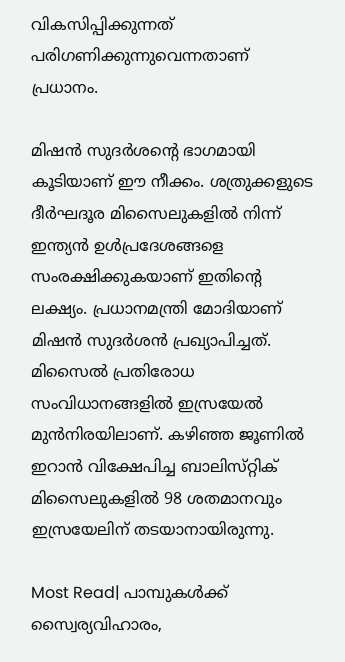വികസിപ്പിക്കുന്നത് പരിഗണിക്കുന്നുവെന്നതാണ് പ്രധാനം.

മിഷൻ സുദർശന്റെ ഭാഗമായി കൂടിയാണ് ഈ നീക്കം. ശത്രുക്കളുടെ ദീർഘദൂര മിസൈലുകളിൽ നിന്ന് ഇന്ത്യൻ ഉൾപ്രദേശങ്ങളെ സംരക്ഷിക്കുകയാണ് ഇതിന്റെ ലക്ഷ്യം. പ്രധാനമന്ത്രി മോദിയാണ് മിഷൻ സുദർശൻ പ്രഖ്യാപിച്ചത്. മിസൈൽ പ്രതിരോധ സംവിധാനങ്ങളിൽ ഇസ്രയേൽ മുൻനിരയിലാണ്. കഴിഞ്ഞ ജൂണിൽ ഇറാൻ വിക്ഷേപിച്ച ബാലിസ്‌റ്റിക് മിസൈലുകളിൽ 98 ശതമാനവും ഇസ്രയേലിന് തടയാനായിരുന്നു.

Most Read| പാമ്പുകൾക്ക് സ്വൈര്യവിഹാരം,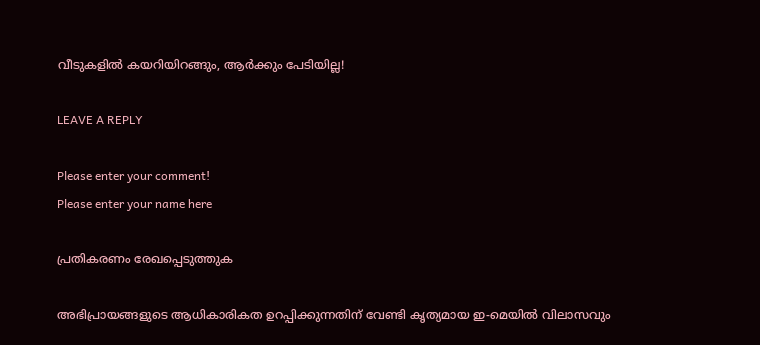വീടുകളിൽ കയറിയിറങ്ങും, ആർക്കും പേടിയില്ല!

LEAVE A REPLY

Please enter your comment!
Please enter your name here

പ്രതികരണം രേഖപ്പെടുത്തുക

അഭിപ്രായങ്ങളുടെ ആധികാരികത ഉറപ്പിക്കുന്നതിന് വേണ്ടി കൃത്യമായ ഇ-മെയിൽ വിലാസവും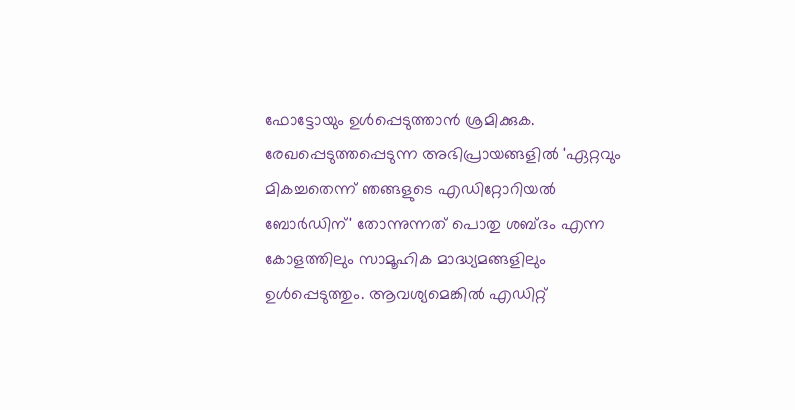ഫോട്ടോയും ഉൾപ്പെടുത്താൻ ശ്രമിക്കുക. രേഖപ്പെടുത്തപ്പെടുന്ന അഭിപ്രായങ്ങളിൽ 'ഏറ്റവും മികച്ചതെന്ന് ഞങ്ങളുടെ എഡിറ്റോറിയൽ ബോർഡിന്' തോന്നുന്നത് പൊതു ശബ്‌ദം എന്ന കോളത്തിലും സാമൂഹിക മാദ്ധ്യമങ്ങളിലും ഉൾപ്പെടുത്തും. ആവശ്യമെങ്കിൽ എഡിറ്റ്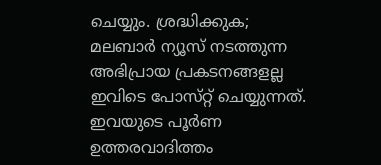ചെയ്യും. ശ്രദ്ധിക്കുക; മലബാർ ന്യൂസ് നടത്തുന്ന അഭിപ്രായ പ്രകടനങ്ങളല്ല ഇവിടെ പോസ്‌റ്റ് ചെയ്യുന്നത്. ഇവയുടെ പൂർണ ഉത്തരവാദിത്തം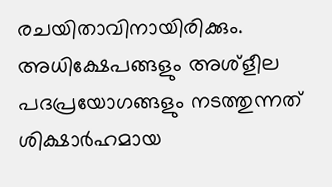രചയിതാവിനായിരിക്കും. അധിക്ഷേപങ്ങളും അശ്‌ളീല പദപ്രയോഗങ്ങളും നടത്തുന്നത് ശിക്ഷാർഹമായ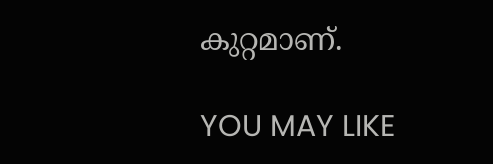കുറ്റമാണ്.

YOU MAY LIKE